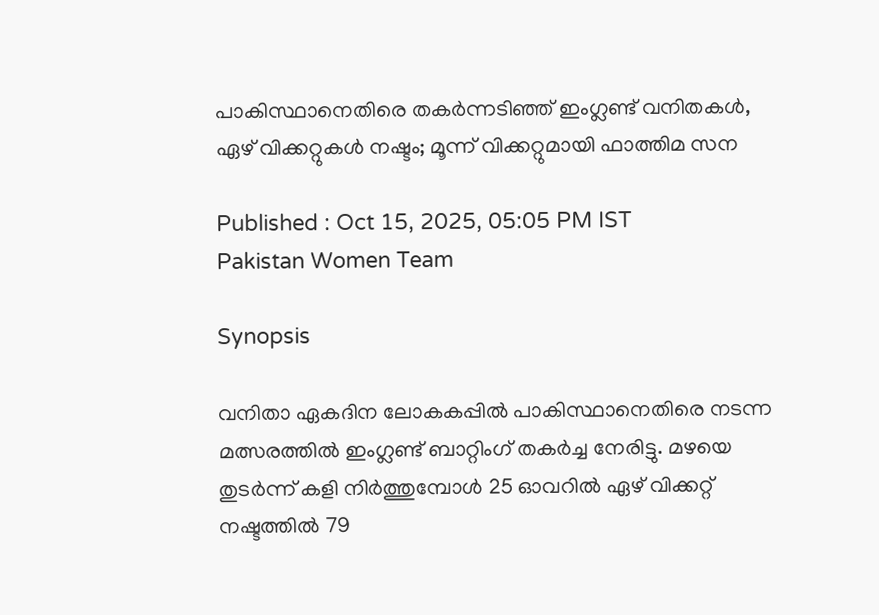പാകിസ്ഥാനെതിരെ തകര്‍ന്നടിഞ്ഞ് ഇംഗ്ലണ്ട് വനിതകള്‍, ഏഴ് വിക്കറ്റുകള്‍ നഷ്ടം; മൂന്ന് വിക്കറ്റുമായി ഫാത്തിമ സന

Published : Oct 15, 2025, 05:05 PM IST
Pakistan Women Team

Synopsis

വനിതാ ഏകദിന ലോകകപ്പില്‍ പാകിസ്ഥാനെതിരെ നടന്ന മത്സരത്തിൽ ഇംഗ്ലണ്ട് ബാറ്റിംഗ് തകര്‍ച്ച നേരിട്ടു. മഴയെ തുടര്‍ന്ന് കളി നിർത്തുമ്പോൾ 25 ഓവറില്‍ ഏഴ് വിക്കറ്റ് നഷ്ടത്തില്‍ 79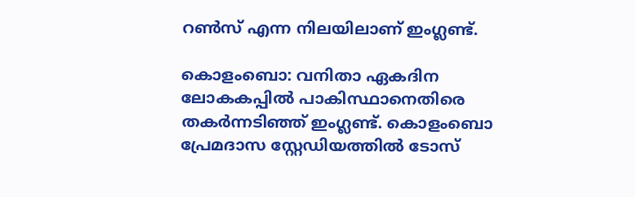റണ്‍സ് എന്ന നിലയിലാണ് ഇംഗ്ലണ്ട്.

കൊളംബൊ: വനിതാ ഏകദിന ലോകകപ്പില്‍ പാകിസ്ഥാനെതിരെ തകര്‍ന്നടിഞ്ഞ് ഇംഗ്ലണ്ട്. കൊളംബൊ പ്രേമദാസ സ്റ്റേഡിയത്തില്‍ ടോസ്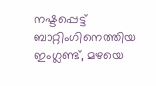നഷ്ടപ്പെട്ട് ബാറ്റിംഗിനെത്തിയ ഇംഗ്ലണ്ട്, മഴയെ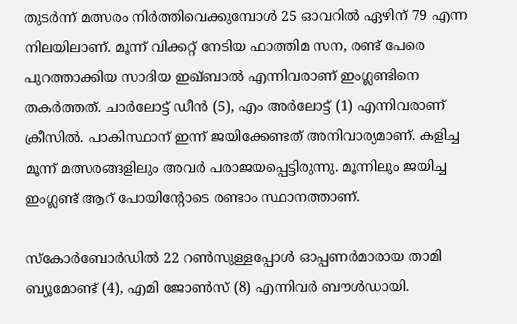തുടര്‍ന്ന് മത്സരം നിര്‍ത്തിവെക്കുമ്പോള്‍ 25 ഓവറില്‍ ഏഴിന് 79 എന്ന നിലയിലാണ്. മൂന്ന് വിക്കറ്റ് നേടിയ ഫാത്തിമ സന, രണ്ട് പേരെ പുറത്താക്കിയ സാദിയ ഇഖ്ബാല്‍ എന്നിവരാണ് ഇംഗ്ലണ്ടിനെ തകര്‍ത്തത്. ചാര്‍ലോട്ട് ഡീന്‍ (5), എം അര്‍ലോട്ട് (1) എന്നിവരാണ് ക്രീസില്‍. പാകിസ്ഥാന് ഇന്ന് ജയിക്കേണ്ടത് അനിവാര്യമാണ്. കളിച്ച മൂന്ന് മത്സരങ്ങളിലും അവര്‍ പരാജയപ്പെട്ടിരുന്നു. മൂന്നിലും ജയിച്ച ഇംഗ്ലണ്ട് ആറ് പോയിന്റോടെ രണ്ടാം സ്ഥാനത്താണ്.

സ്‌കോര്‍ബോര്‍ഡില്‍ 22 റണ്‍സുള്ളപ്പോള്‍ ഓപ്പണര്‍മാരായ താമി ബ്യൂമോണ്ട് (4), എമി ജോണ്‍സ് (8) എന്നിവര്‍ ബൗള്‍ഡായി.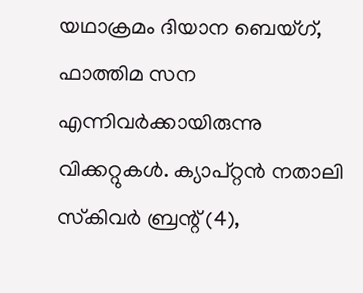യഥാക്രമം ദിയാന ബെയ്ഗ്, ഫാത്തിമ സന എന്നിവര്‍ക്കായിരുന്നു വിക്കറ്റുകള്‍. ക്യാപ്റ്റന്‍ നതാലി സ്‌കിവര്‍ ബ്രന്റ് (4),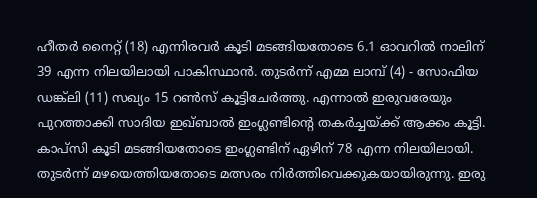ഹീതര്‍ നൈറ്റ് (18) എന്നിരവര്‍ കൂടി മടങ്ങിയതോടെ 6.1 ഓവറില്‍ നാലിന് 39 എന്ന നിലയിലായി പാകിസ്ഥാന്‍. തുടര്‍ന്ന് എമ്മ ലാമ്പ് (4) - സോഫിയ ഡങ്ക്‌ലി (11) സഖ്യം 15 റണ്‍സ് കൂട്ടിചേര്‍ത്തു. എന്നാല്‍ ഇരുവരേയും പുറത്താക്കി സാദിയ ഇഖ്ബാല്‍ ഇംഗ്ലണ്ടിന്റെ തകര്‍ച്ചയ്ക്ക് ആക്കം കൂട്ടി. കാപ്‌സി കൂടി മടങ്ങിയതോടെ ഇംഗ്ലണ്ടിന് ഏഴിന് 78 എന്ന നിലയിലായി. തുടര്‍ന്ന് മഴയെത്തിയതോടെ മത്സരം നിര്‍ത്തിവെക്കുകയായിരുന്നു. ഇരു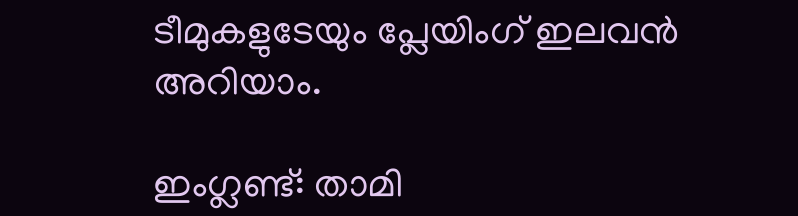ടീമുകളുടേയും പ്ലേയിംഗ് ഇലവന്‍ അറിയാം.

ഇംഗ്ലണ്ട്: താമി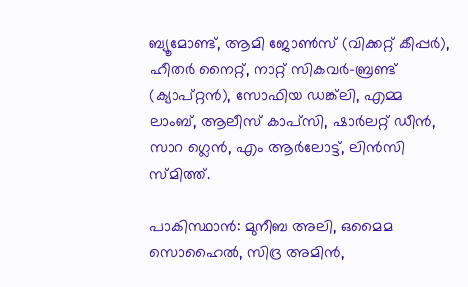ബ്യൂമോണ്ട്, ആമി ജോണ്‍സ് (വിക്കറ്റ് കീപ്പര്‍), ഹീതര്‍ നൈറ്റ്, നാറ്റ് സികവര്‍-ബ്രണ്ട് (ക്യാപ്റ്റന്‍), സോഫിയ ഡങ്ക്‌ലി, എമ്മ ലാംബ്, ആലീസ് കാപ്‌സി, ഷാര്‍ലറ്റ് ഡീന്‍, സാറ ഗ്ലെന്‍, എം ആര്‍ലോട്ട്, ലിന്‍സി സ്മിത്ത്.

പാകിസ്ഥാന്‍: മുനീബ അലി, ഒമൈമ സൊഹൈല്‍, സിദ്ര അമിന്‍,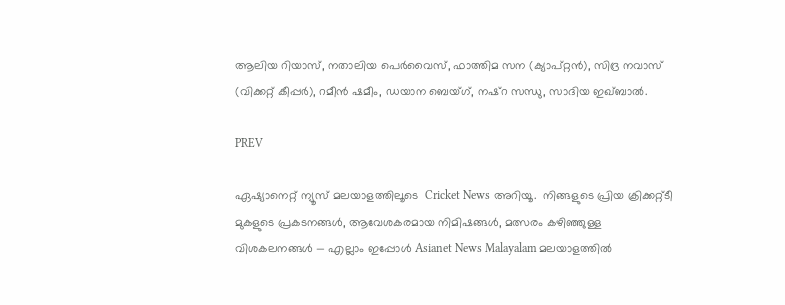ആലിയ റിയാസ്, നതാലിയ പെര്‍വൈസ്, ഫാത്തിമ സന (ക്യാപ്റ്റന്‍), സിദ്ര നവാസ് (വിക്കറ്റ് കീപ്പര്‍), റമീന്‍ ഷമീം, ഡയാന ബെയ്ഗ്, നഷ്‌റ സന്ധു, സാദിയ ഇഖ്ബാല്‍.

PREV

ഏഷ്യാനെറ്റ് ന്യൂസ് മലയാളത്തിലൂടെ  Cricket News അറിയൂ.  നിങ്ങളുടെ പ്രിയ ക്രിക്കറ്റ്ടീ മുകളുടെ പ്രകടനങ്ങൾ, ആവേശകരമായ നിമിഷങ്ങൾ, മത്സരം കഴിഞ്ഞുള്ള വിശകലനങ്ങൾ — എല്ലാം ഇപ്പോൾ Asianet News Malayalam മലയാളത്തിൽ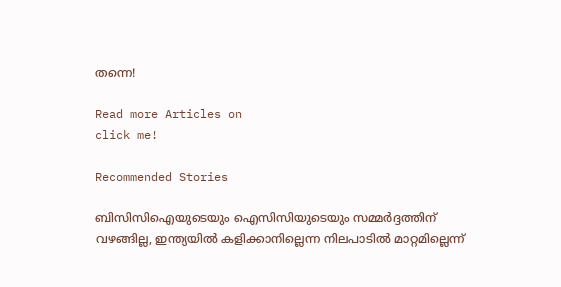തന്നെ!

Read more Articles on
click me!

Recommended Stories

ബിസിസിഐയുടെയും ഐസിസിയുടെയും സമ്മര്‍ദ്ദത്തിന് വഴങ്ങില്ല, ഇന്ത്യയില്‍ കളിക്കാനില്ലെന്ന നിലപാടില്‍ മാറ്റമില്ലെന്ന്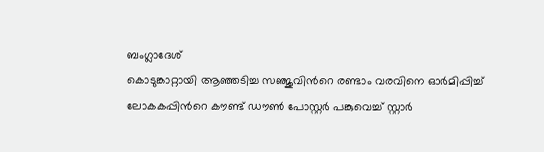ബംഗ്ലാദേശ്
കൊടുങ്കാറ്റായി ആഞ്ഞടിച്ച സഞ്ജുവിന്‍റെ രണ്ടാം വരവിനെ ഓർമിപ്പിച്ച് ലോകകപ്പിന്‍റെ കൗണ്ട് ഡൗണ്‍ പോസ്റ്റർ പങ്കുവെച്ച് സ്റ്റാര്‍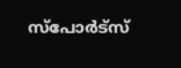സ്പോര്‍ട്സ്